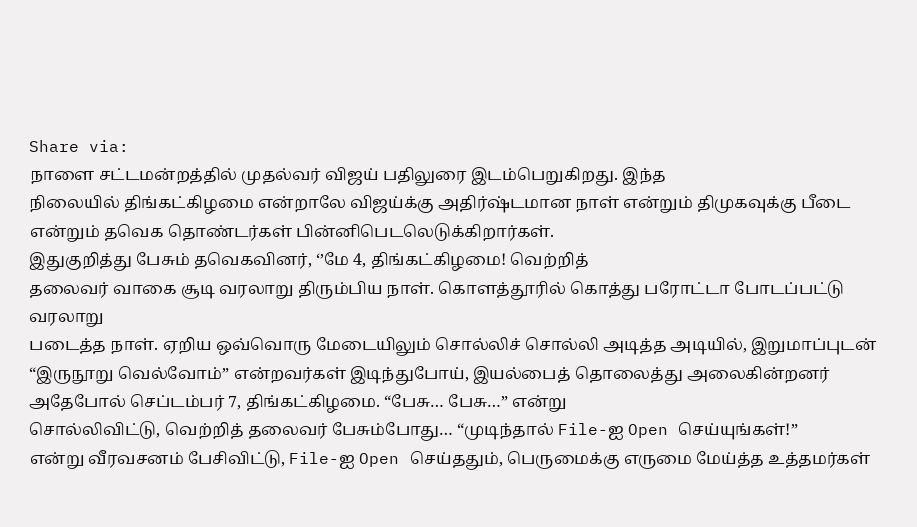Share via:
நாளை சட்டமன்றத்தில் முதல்வர் விஜய் பதிலுரை இடம்பெறுகிறது. இந்த
நிலையில் திங்கட்கிழமை என்றாலே விஜய்க்கு அதிர்ஷ்டமான நாள் என்றும் திமுகவுக்கு பீடை
என்றும் தவெக தொண்டர்கள் பின்னிபெடலெடுக்கிறார்கள்.
இதுகுறித்து பேசும் தவெகவினர், ‘’மே 4, திங்கட்கிழமை! வெற்றித்
தலைவர் வாகை சூடி வரலாறு திரும்பிய நாள். கொளத்தூரில் கொத்து பரோட்டா போடப்பட்டு வரலாறு
படைத்த நாள். ஏறிய ஒவ்வொரு மேடையிலும் சொல்லிச் சொல்லி அடித்த அடியில், இறுமாப்புடன்
“இருநூறு வெல்வோம்” என்றவர்கள் இடிந்துபோய், இயல்பைத் தொலைத்து அலைகின்றனர்
அதேபோல் செப்டம்பர் 7, திங்கட்கிழமை. “பேசு… பேசு…” என்று
சொல்லிவிட்டு, வெற்றித் தலைவர் பேசும்போது… “முடிந்தால் File-ஐ Open செய்யுங்கள்!”
என்று வீரவசனம் பேசிவிட்டு, File-ஐ Open செய்ததும், பெருமைக்கு எருமை மேய்த்த உத்தமர்கள்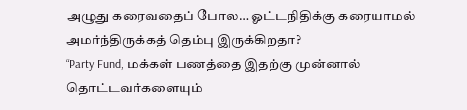அழுது கரைவதைப் போல… ஓட்டநிதிக்கு கரையாமல் அமர்ந்திருக்கத் தெம்பு இருக்கிறதா?
“Party Fund, மக்கள் பணத்தை இதற்கு முன்னால் தொட்டவர்களையும்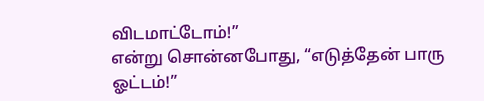விடமாட்டோம்!”
என்று சொன்னபோது, “எடுத்தேன் பாரு ஓட்டம்!”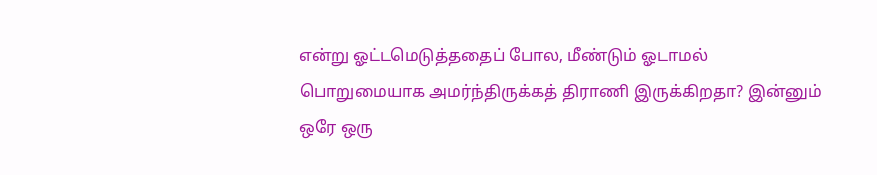என்று ஓட்டமெடுத்ததைப் போல, மீண்டும் ஓடாமல்
பொறுமையாக அமர்ந்திருக்கத் திராணி இருக்கிறதா? இன்னும் ஒரே ஒரு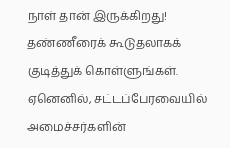நாள் தான் இருக்கிறது!
தண்ணீரைக் கூடுதலாகக் குடித்துக் கொள்ளுங்கள். ஏனெனில், சட்டப்பேரவையில் அமைச்சர்களின்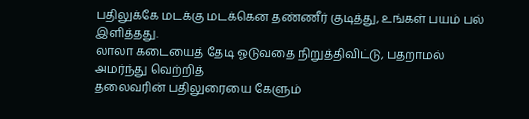பதிலுக்கே மடக்கு மடக்கென தண்ணீர் குடித்து, உங்கள் பயம் பல் இளித்தது.
லாலா கடையைத் தேடி ஓடுவதை நிறுத்திவிட்டு, பதறாமல் அமர்ந்து வெற்றித்
தலைவரின் பதிலுரையை கேளும்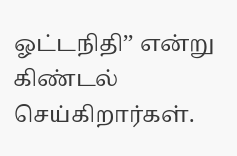ஓட்டநிதி’’ என்று கிண்டல் செய்கிறார்கள்.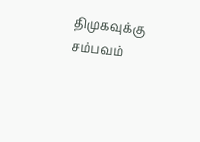திமுகவுக்கு சம்பவம்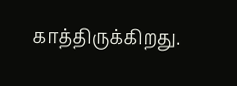காத்திருக்கிறது.